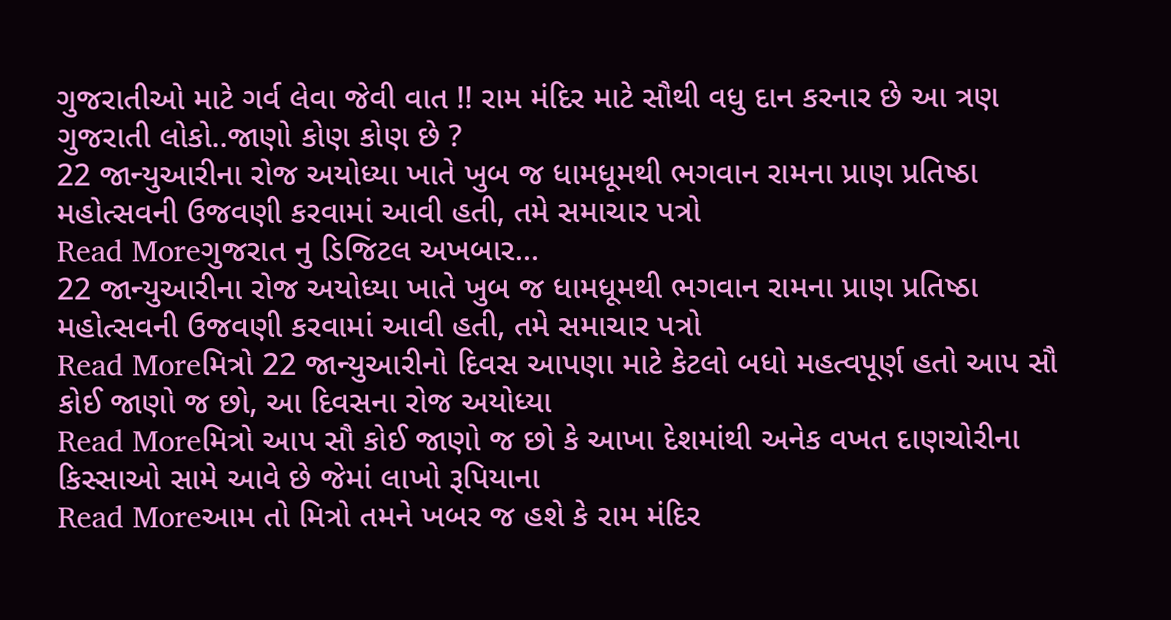ગુજરાતીઓ માટે ગર્વ લેવા જેવી વાત !! રામ મંદિર માટે સૌથી વધુ દાન કરનાર છે આ ત્રણ ગુજરાતી લોકો..જાણો કોણ કોણ છે ?
22 જાન્યુઆરીના રોજ અયોધ્યા ખાતે ખુબ જ ધામધૂમથી ભગવાન રામના પ્રાણ પ્રતિષ્ઠા મહોત્સવની ઉજવણી કરવામાં આવી હતી, તમે સમાચાર પત્રો
Read Moreગુજરાત નુ ડિજિટલ અખબાર…
22 જાન્યુઆરીના રોજ અયોધ્યા ખાતે ખુબ જ ધામધૂમથી ભગવાન રામના પ્રાણ પ્રતિષ્ઠા મહોત્સવની ઉજવણી કરવામાં આવી હતી, તમે સમાચાર પત્રો
Read Moreમિત્રો 22 જાન્યુઆરીનો દિવસ આપણા માટે કેટલો બધો મહત્વપૂર્ણ હતો આપ સૌ કોઈ જાણો જ છો, આ દિવસના રોજ અયોધ્યા
Read Moreમિત્રો આપ સૌ કોઈ જાણો જ છો કે આખા દેશમાંથી અનેક વખત દાણચોરીના કિસ્સાઓ સામે આવે છે જેમાં લાખો રૂપિયાના
Read Moreઆમ તો મિત્રો તમને ખબર જ હશે કે રામ મંદિર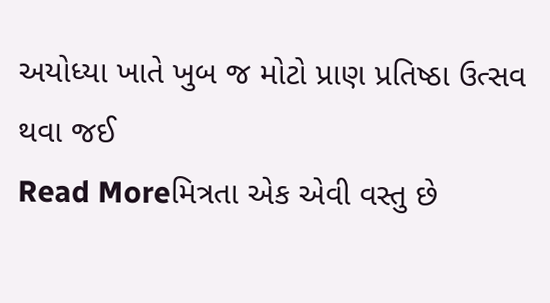અયોધ્યા ખાતે ખુબ જ મોટો પ્રાણ પ્રતિષ્ઠા ઉત્સવ થવા જઈ
Read Moreમિત્રતા એક એવી વસ્તુ છે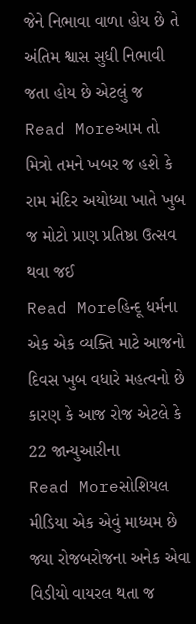જેને નિભાવા વાળા હોય છે તે અંતિમ શ્વાસ સુધી નિભાવી જતા હોય છે એટલું જ
Read Moreઆમ તો મિત્રો તમને ખબર જ હશે કે રામ મંદિર અયોધ્યા ખાતે ખુબ જ મોટો પ્રાણ પ્રતિષ્ઠા ઉત્સવ થવા જઈ
Read Moreહિન્દૂ ધર્મના એક એક વ્યક્તિ માટે આજનો દિવસ ખુબ વધારે મહત્વનો છે કારણ કે આજ રોજ એટલે કે 22 જાન્યુઆરીના
Read Moreસોશિયલ મીડિયા એક એવું માધ્યમ છે જ્યા રોજબરોજના અનેક એવા વિડીયો વાયરલ થતા જ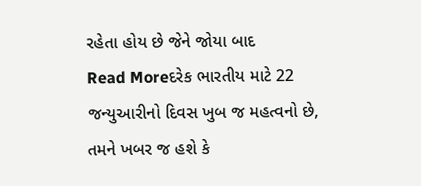રહેતા હોય છે જેને જોયા બાદ
Read Moreદરેક ભારતીય માટે 22 જન્યુઆરીનો દિવસ ખુબ જ મહત્વનો છે, તમને ખબર જ હશે કે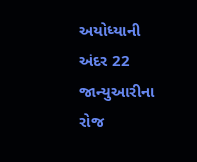અયોધ્યાની અંદર 22 જાન્યુઆરીના રોજ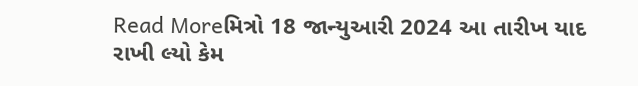Read Moreમિત્રો 18 જાન્યુઆરી 2024 આ તારીખ યાદ રાખી લ્યો કેમ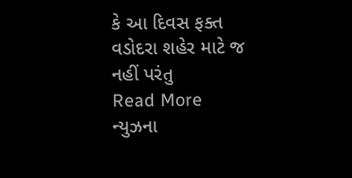કે આ દિવસ ફક્ત વડોદરા શહેર માટે જ નહીં પરંતુ
Read More
ન્યુઝના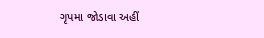ગૃપમા જોડાવા અહીં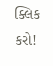ક્લિક કરો!